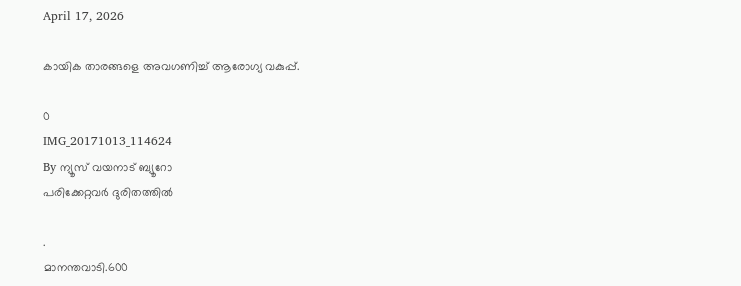April 17, 2026

കായിക താരങ്ങളെ അവഗണിച്ച് ആരോഗ്യ വകുപ്പ്.

0
IMG_20171013_114624
By ന്യൂസ് വയനാട് ബ്യൂറോ
പരിക്കേറ്റവർ ദുരിതത്തിൽ

.
മാനന്തവാടി.600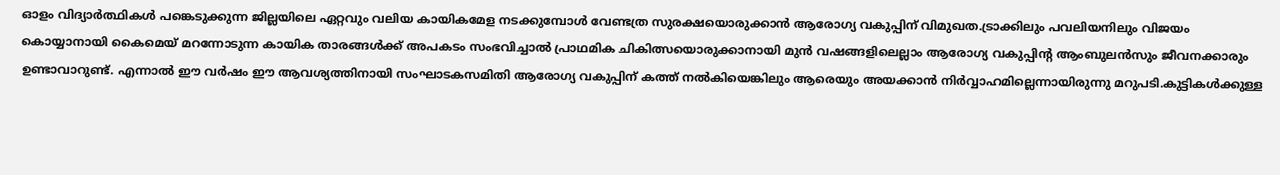ഓളം വിദ്യാര്‍ത്ഥികള്‍ പങ്കെടുക്കുന്ന ജില്ലയിലെ ഏറ്റവും വലിയ കായികമേള നടക്കുമ്പോള്‍ വേണ്ടത്ര സുരക്ഷയൊരുക്കാന്‍ ആരോഗ്യ വകുപ്പിന് വിമുഖത.ട്രാക്കിലും പവലിയനിലും വിജയം കൊയ്യാനായി കൈമെയ് മറന്നോടുന്ന കായിക താരങ്ങള്‍ക്ക് അപകടം സംഭവിച്ചാല്‍ പ്രാഥമിക ചികിത്സയൊരുക്കാനായി മുന്‍ വഷങ്ങളിലെല്ലാം ആരോഗ്യ വകുപ്പിന്റ ആംബുലന്‍സും ജീവനക്കാരും ഉണ്ടാവാറുണ്ട്. എന്നാല്‍ ഈ വര്‍ഷം ഈ ആവശ്യത്തിനായി സംഘാടകസമിതി ആരോഗ്യ വകുപ്പിന് കത്ത് നല്‍കിയെങ്കിലും ആരെയും അയക്കാന്‍ നിര്‍വ്വാഹമില്ലെന്നായിരുന്നു മറുപടി.കുട്ടികള്‍ക്കുള്ള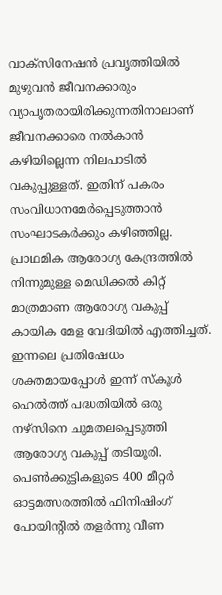വാക്‌സിനേഷന്‍ പ്രവൃത്തിയില്‍ മുഴുവന്‍ ജീവനക്കാരും വ്യാപൃതരായിരിക്കുന്നതിനാലാണ് ജീവനക്കാരെ നല്‍കാന്‍ കഴിയില്ലെന്ന നിലപാടില്‍ വകുപ്പുള്ളത്. ഇതിന് പകരം സംവിധാനമേര്‍പ്പെടുത്താന്‍ സംഘാടകര്‍ക്കും കഴിഞ്ഞില്ല.  പ്രാഥമിക ആരോഗ്യ കേന്ദ്രത്തിൽ നിന്നുമുള്ള മെഡിക്കൽ കിറ്റ് മാത്രമാണ ആരോഗ്യ വകുപ്പ് കായിക മേള വേദിയിൽ എത്തിച്ചത്. ഇന്നലെ പ്രതിഷേധം ശക്തമായപ്പോൾ ഇന്ന് സ്കൂൾ ഹെൽത്ത് പദ്ധതിയിൽ ഒരു നഴ്സിനെ ചുമതലപ്പെടുത്തി ആരോഗ്യ വകുപ്പ് തടിയൂരി. പെൺക്കുട്ടികളുടെ 400 മീറ്റർ ഓട്ടമത്സരത്തിൽ ഫിനിഷിംഗ് പോയിന്റിൽ തളർന്നു വീണ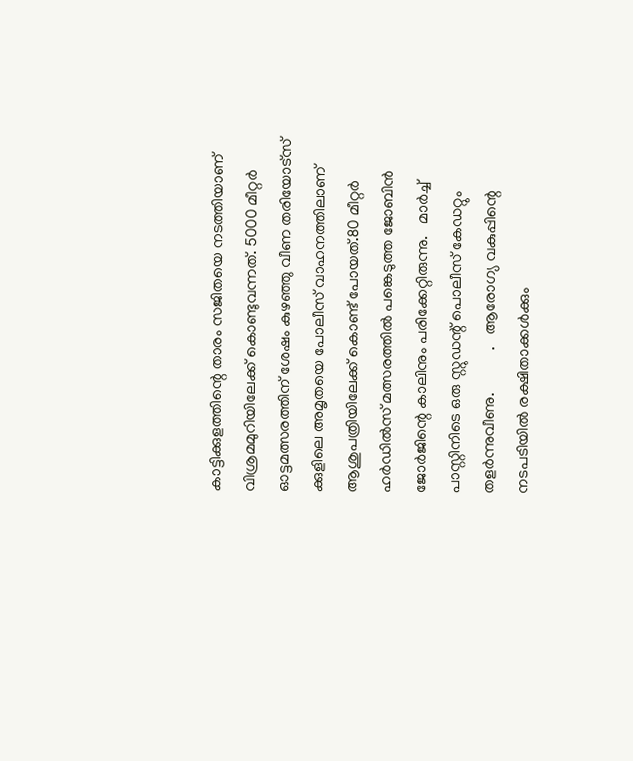കാട്ടിക്കുളത്തിന്റെ താരം സജിതയെ നടത്തിയാണ് വിശ്രമമുറിയിലേക്ക് കൊണ്ടുവന്നത്. 5000 മീറ്റർ ഓട്ടമത്സരത്തിന് ശേഷം കുഴഞ്ഞു വീണ തരിയോട്സ് ക്കുളിലെ അമൃതയെ പോലീസ് വാഹനത്തിലാണ് ആശുപത്രിയിലേക്ക് കൊണ്ട് പോയത്.80 മീറ്റർ ഹർഡിൽസ് മത്സരത്തിൽ പങ്കെടുത്ത ജോബിൻ ജോർജിന്റെ കാലിനും പരിക്കേറ്റിരുന്നു.   മാർച്ച് പാസ്റ്റിനിടെ ഒരു സ്റ്റുഡന്റ് പൊലീസ് കേഡറ്റും തളർന്നുവീണു.           .   ആരോഗ്യ വകുപ്പിന്റെ  നടപടിയില്‍ രക്ഷിതാക്കള്‍ക്കും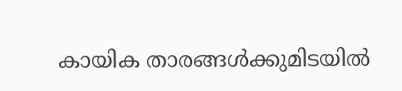കായിക താരങ്ങൾക്കുമിടയിൽ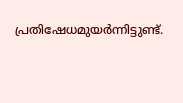പ്രതിഷേധമുയർന്നിട്ടുണ്ട്.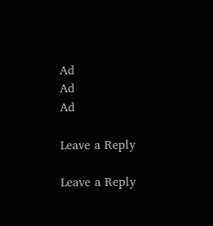Ad
Ad
Ad

Leave a Reply

Leave a Reply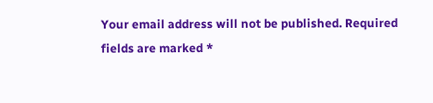Your email address will not be published. Required fields are marked *